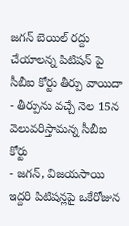జగన్ బెయిల్ రద్దు చేయాలన్న పిటిషన్ పై సీబీఐ కోర్టు తీర్పు వాయిదా
- తీర్పును వచ్చే నెల 15న వెలువరిస్తామన్న సీబీఐ కోర్టు
- జగన్, విజయసాయి ఇద్దరి పిటిషన్లపై ఒకేరోజున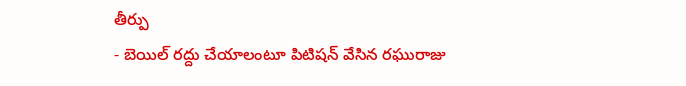తీర్పు
- బెయిల్ రద్దు చేయాలంటూ పిటిషన్ వేసిన రఘురాజు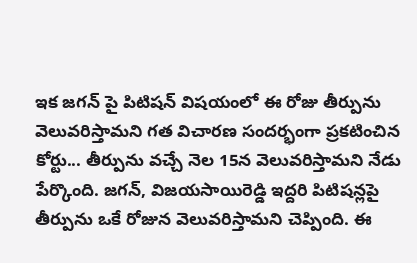ఇక జగన్ పై పిటిషన్ విషయంలో ఈ రోజు తీర్పును వెలువరిస్తామని గత విచారణ సందర్భంగా ప్రకటించిన కోర్టు... తీర్పును వచ్చే నెల 15న వెలువరిస్తామని నేడు పేర్కొంది. జగన్, విజయసాయిరెడ్డి ఇద్దరి పిటిషన్లపై తీర్పును ఒకే రోజున వెలువరిస్తామని చెప్పింది. ఈ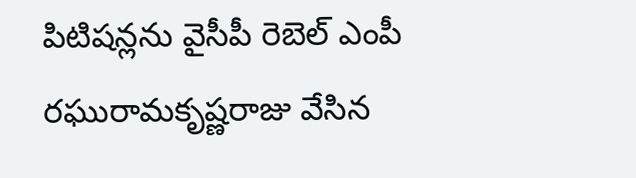పిటిషన్లను వైసీపీ రెబెల్ ఎంపీ రఘురామకృష్ణరాజు వేసిన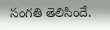సంగతి తెలిసిందే.